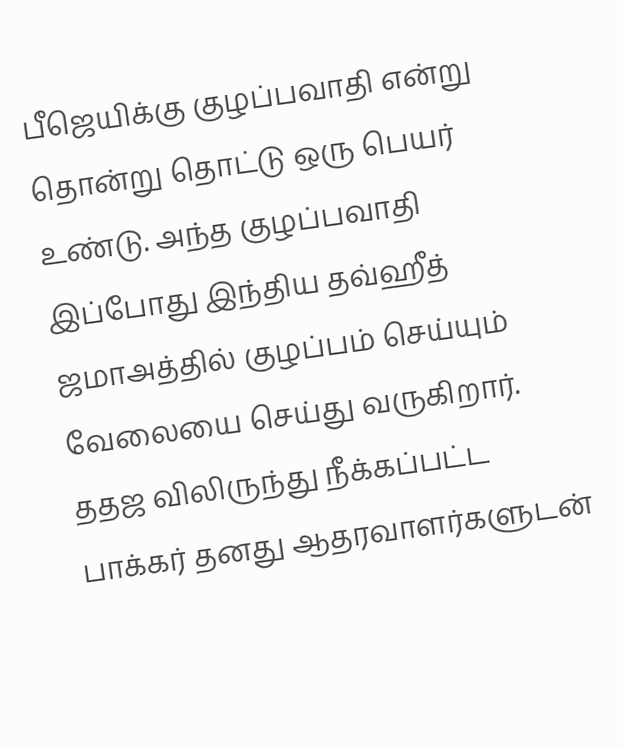பீஜெயிக்கு குழப்பவாதி என்று தொன்று தொட்டு ஒரு பெயர் உண்டு. அந்த குழப்பவாதி இப்போது இந்திய தவ்ஹீத் ஜமாஅத்தில் குழப்பம் செய்யும் வேலையை செய்து வருகிறார். ததஜ விலிருந்து நீக்கப்பட்ட பாக்கர் தனது ஆதரவாளர்களுடன்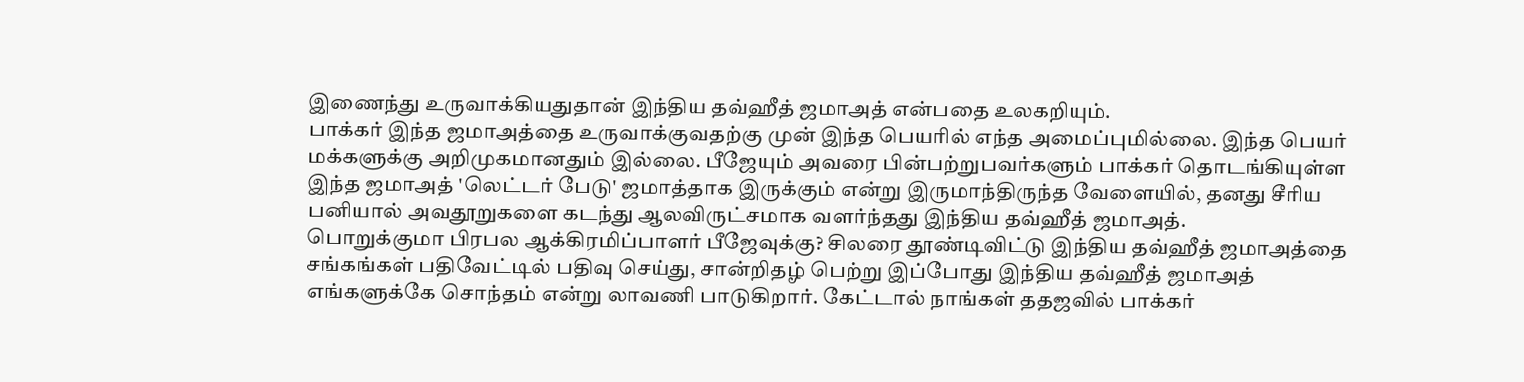இணைந்து உருவாக்கியதுதான் இந்திய தவ்ஹீத் ஜமாஅத் என்பதை உலகறியும்.
பாக்கர் இந்த ஜமாஅத்தை உருவாக்குவதற்கு முன் இந்த பெயரில் எந்த அமைப்புமில்லை. இந்த பெயர் மக்களுக்கு அறிமுகமானதும் இல்லை. பீஜேயும் அவரை பின்பற்றுபவர்களும் பாக்கர் தொடங்கியுள்ள இந்த ஜமாஅத் 'லெட்டர் பேடு' ஜமாத்தாக இருக்கும் என்று இருமாந்திருந்த வேளையில், தனது சீரிய பனியால் அவதூறுகளை கடந்து ஆலவிருட்சமாக வளர்ந்தது இந்திய தவ்ஹீத் ஜமாஅத்.
பொறுக்குமா பிரபல ஆக்கிரமிப்பாளர் பீஜேவுக்கு? சிலரை தூண்டிவிட்டு இந்திய தவ்ஹீத் ஜமாஅத்தை சங்கங்கள் பதிவேட்டில் பதிவு செய்து, சான்றிதழ் பெற்று இப்போது இந்திய தவ்ஹீத் ஜமாஅத் எங்களுக்கே சொந்தம் என்று லாவணி பாடுகிறார். கேட்டால் நாங்கள் ததஜவில் பாக்கர்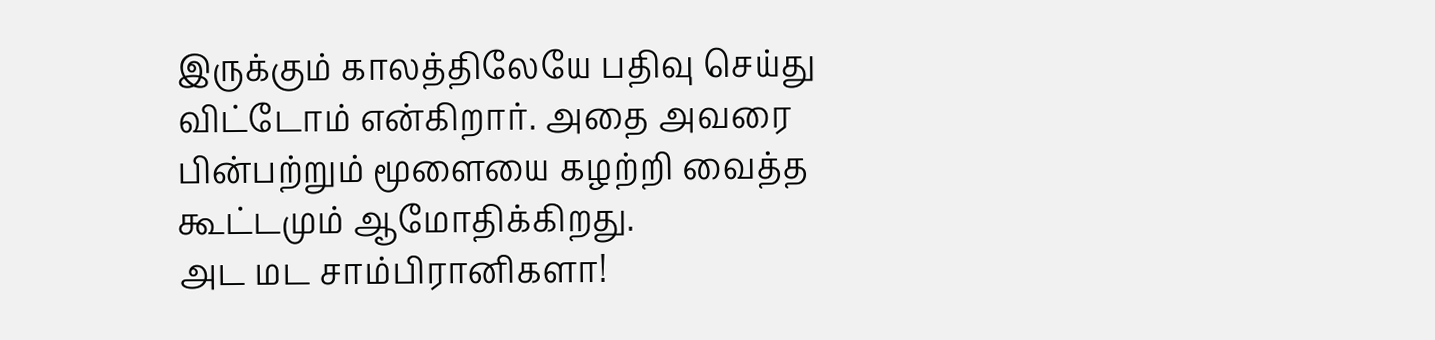இருக்கும் காலத்திலேயே பதிவு செய்து விட்டோம் என்கிறார். அதை அவரை பின்பற்றும் மூளையை கழற்றி வைத்த கூட்டமும் ஆமோதிக்கிறது.
அட மட சாம்பிரானிகளா!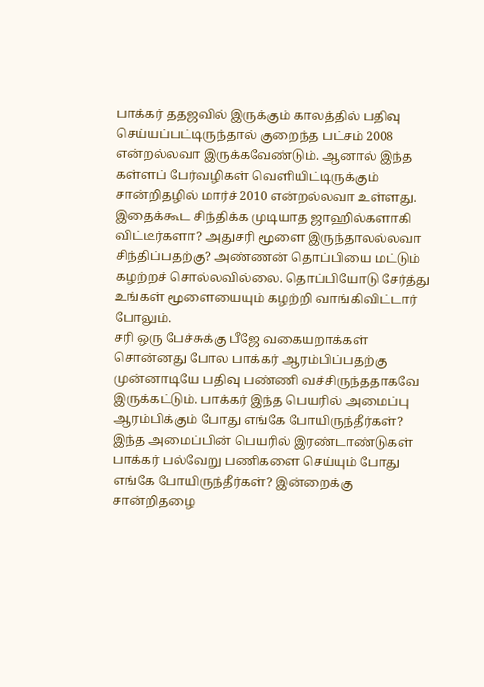பாக்கர் ததஜவில் இருக்கும் காலத்தில் பதிவு செய்யப்பட்டிருந்தால் குறைந்த பட்சம் 2008 என்றல்லவா இருக்கவேண்டும். ஆனால் இந்த கள்ளப் பேர்வழிகள் வெளியிட்டிருக்கும் சான்றிதழில் மார்ச் 2010 என்றல்லவா உள்ளது. இதைக்கூட சிந்திக்க முடியாத ஜாஹில்களாகி விட்டீர்களா? அதுசரி மூளை இருந்தாலல்லவா சிந்திப்பதற்கு? அண்ணன் தொப்பியை மட்டும் கழற்றச் சொல்லவில்லை. தொப்பியோடு சேர்த்து உங்கள் மூளையையும் கழற்றி வாங்கிவிட்டார் போலும்.
சரி ஒரு பேச்சுக்கு பீஜே வகையறாக்கள் சொன்னது போல பாக்கர் ஆரம்பிப்பதற்கு முன்னாடியே பதிவு பண்ணி வச்சிருந்ததாகவே இருக்கட்டும். பாக்கர் இந்த பெயரில் அமைப்பு ஆரம்பிக்கும் போது எங்கே போயிருந்தீர்கள்? இந்த அமைப்பின் பெயரில் இரண்டாண்டுகள் பாக்கர் பல்வேறு பணிகளை செய்யும் போது எங்கே போயிருந்தீர்கள்? இன்றைக்கு சான்றிதழை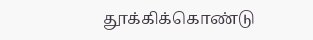தூக்கிக்கொண்டு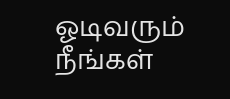ஓடிவரும் நீங்கள்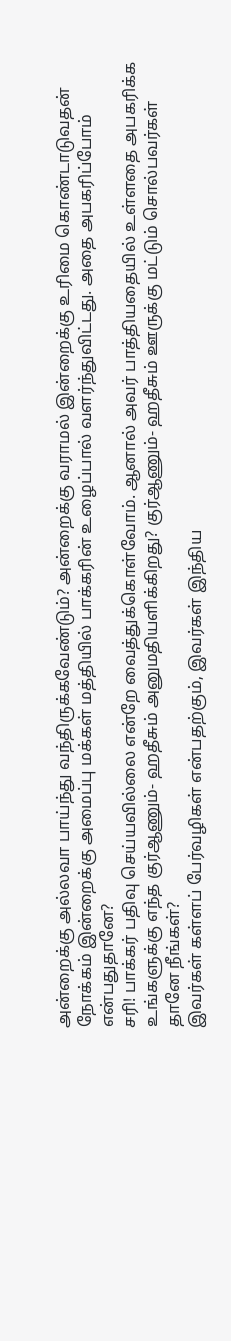அன்றைக்கு அல்லவா பாய்ந்து வந்திருக்கவேண்டும்? அன்றைக்கு வராமல் இன்றைக்கு உரிமை கொண்டாடுவதன் நோக்கம் இன்றைக்கு அமைப்பு மக்கள் மத்தியில் பாக்கரின் உழைப்பால் வளர்ந்துவிட்டது. அதை அபகரிப்போம் என்பதுதானே?
சரி! பாக்கர் பதிவு செய்யவில்லை என்றே வைத்துக்கொள்வோம். ஆனால் அவர் பாத்தியதையில் உள்ளதை அபகரிக்க உங்களுக்கு எந்த குர்ஆணும்- ஹதீசும் அனுமதியளிக்கிறது? குர்ஆணும்- ஹதீசும் ஊருக்கு மட்டும் சொல்பவர்கள் தானே நீங்கள்?
இவர்கள் கள்ளப் பேர்வழிகள் என்பதற்கும், இவர்கள் இந்திய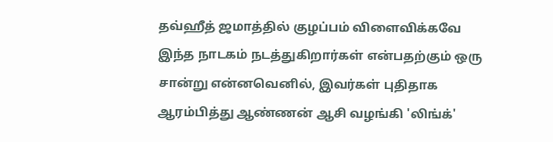தவ்ஹீத் ஜமாத்தில் குழப்பம் விளைவிக்கவே இந்த நாடகம் நடத்துகிறார்கள் என்பதற்கும் ஒரு சான்று என்னவெனில், இவர்கள் புதிதாக ஆரம்பித்து ஆண்ணன் ஆசி வழங்கி 'லிங்க்'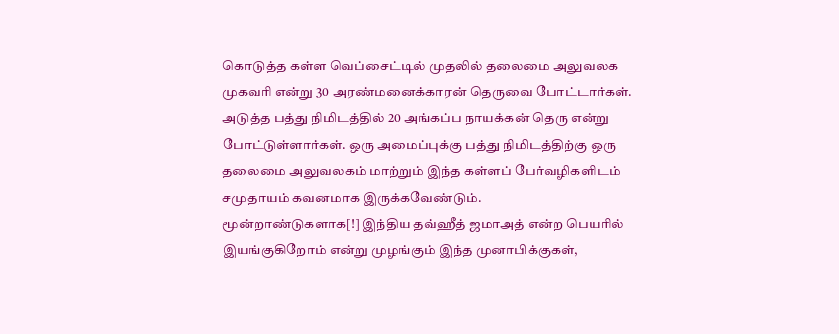கொடுத்த கள்ள வெப்சைட்டில் முதலில் தலைமை அலுவலக முகவரி என்று 30 அரண்மனைக்காரன் தெருவை போட்டார்கள். அடுத்த பத்து நிமிடத்தில் 20 அங்கப்ப நாயக்கன் தெரு என்று போட்டுள்ளார்கள். ஒரு அமைப்புக்கு பத்து நிமிடத்திற்கு ஒரு தலைமை அலுவலகம் மாற்றும் இந்த கள்ளப் பேர்வழிகளிடம் சமுதாயம் கவனமாக இருக்கவேண்டும்.
மூன்றாண்டுகளாக[!] இந்திய தவ்ஹீத் ஜமாஅத் என்ற பெயரில் இயங்குகிறோம் என்று முழங்கும் இந்த முனாபிக்குகள்,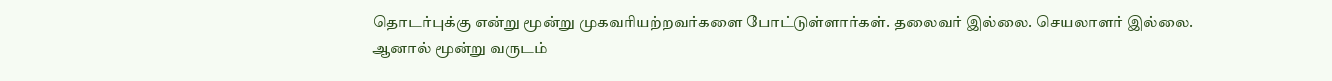தொடர்புக்கு என்று மூன்று முகவரியற்றவர்களை போட்டுள்ளார்கள். தலைவர் இல்லை. செயலாளர் இல்லை. ஆனால் மூன்று வருடம்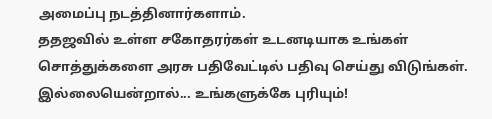அமைப்பு நடத்தினார்களாம்.
ததஜவில் உள்ள சகோதரர்கள் உடனடியாக உங்கள் சொத்துக்களை அரசு பதிவேட்டில் பதிவு செய்து விடுங்கள். இல்லையென்றால்... உங்களுக்கே புரியும்!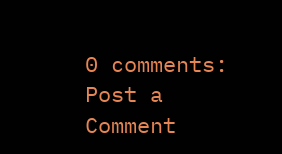0 comments:
Post a Comment